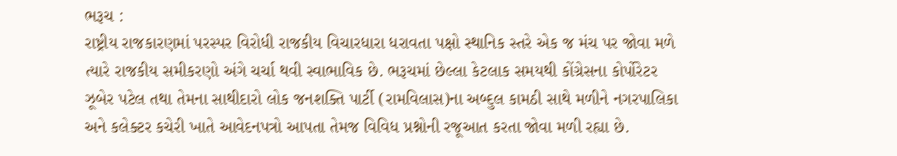ભરૂચ :
રાષ્ટ્રીય રાજકારણમાં પરસ્પર વિરોધી રાજકીય વિચારધારા ધરાવતા પક્ષો સ્થાનિક સ્તરે એક જ મંચ પર જોવા મળે ત્યારે રાજકીય સમીકરણો અંગે ચર્ચા થવી સ્વાભાવિક છે. ભરૂચમાં છેલ્લા કેટલાક સમયથી કોંગ્રેસના કોર્પોરેટર ઝૂબેર પટેલ તથા તેમના સાથીદારો લોક જનશક્તિ પાર્ટી (રામવિલાસ)ના અબ્દુલ કામઠી સાથે મળીને નગરપાલિકા અને કલેક્ટર કચેરી ખાતે આવેદનપત્રો આપતા તેમજ વિવિધ પ્રશ્નોની રજૂઆત કરતા જોવા મળી રહ્યા છે.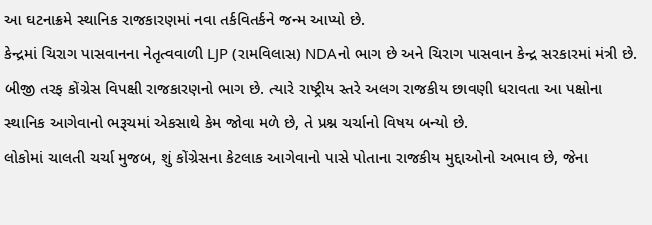આ ઘટનાક્રમે સ્થાનિક રાજકારણમાં નવા તર્કવિતર્કને જન્મ આપ્યો છે.
કેન્દ્રમાં ચિરાગ પાસવાનના નેતૃત્વવાળી LJP (રામવિલાસ) NDAનો ભાગ છે અને ચિરાગ પાસવાન કેન્દ્ર સરકારમાં મંત્રી છે. બીજી તરફ કોંગ્રેસ વિપક્ષી રાજકારણનો ભાગ છે. ત્યારે રાષ્ટ્રીય સ્તરે અલગ રાજકીય છાવણી ધરાવતા આ પક્ષોના સ્થાનિક આગેવાનો ભરૂચમાં એકસાથે કેમ જોવા મળે છે, તે પ્રશ્ન ચર્ચાનો વિષય બન્યો છે.
લોકોમાં ચાલતી ચર્ચા મુજબ, શું કોંગ્રેસના કેટલાક આગેવાનો પાસે પોતાના રાજકીય મુદ્દાઓનો અભાવ છે, જેના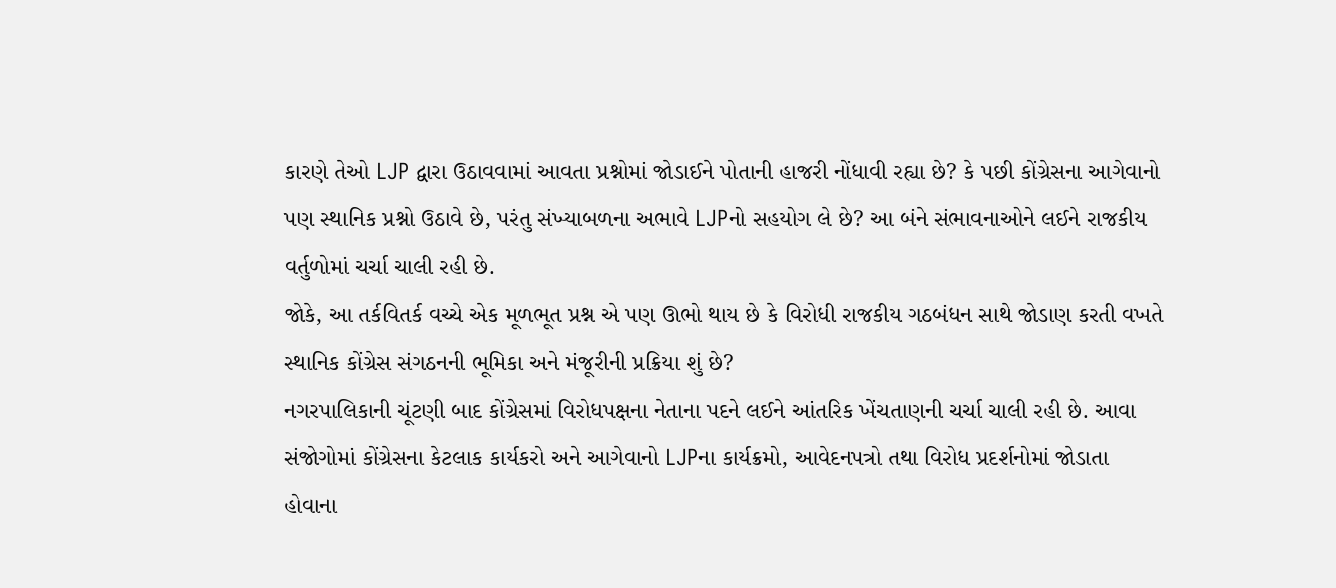કારણે તેઓ LJP દ્વારા ઉઠાવવામાં આવતા પ્રશ્નોમાં જોડાઈને પોતાની હાજરી નોંધાવી રહ્યા છે? કે પછી કોંગ્રેસના આગેવાનો પણ સ્થાનિક પ્રશ્નો ઉઠાવે છે, પરંતુ સંખ્યાબળના અભાવે LJPનો સહયોગ લે છે? આ બંને સંભાવનાઓને લઈને રાજકીય વર્તુળોમાં ચર્ચા ચાલી રહી છે.
જોકે, આ તર્કવિતર્ક વચ્ચે એક મૂળભૂત પ્રશ્ન એ પણ ઊભો થાય છે કે વિરોધી રાજકીય ગઠબંધન સાથે જોડાણ કરતી વખતે સ્થાનિક કોંગ્રેસ સંગઠનની ભૂમિકા અને મંજૂરીની પ્રક્રિયા શું છે?
નગરપાલિકાની ચૂંટણી બાદ કોંગ્રેસમાં વિરોધપક્ષના નેતાના પદને લઈને આંતરિક ખેંચતાણની ચર્ચા ચાલી રહી છે. આવા સંજોગોમાં કોંગ્રેસના કેટલાક કાર્યકરો અને આગેવાનો LJPના કાર્યક્રમો, આવેદનપત્રો તથા વિરોધ પ્રદર્શનોમાં જોડાતા હોવાના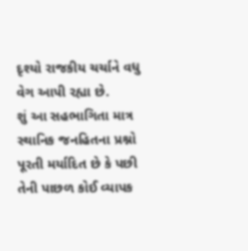દૃશ્યો રાજકીય ચર્ચાને વધુ વેગ આપી રહ્યા છે.
શું આ સહભાગિતા માત્ર સ્થાનિક જનહિતના પ્રશ્નો પૂરતી મર્યાદિત છે કે પછી તેની પાછળ કોઈ વ્યાપક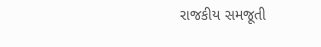રાજકીય સમજૂતી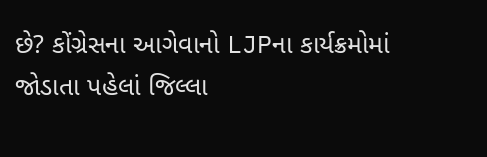છે? કોંગ્રેસના આગેવાનો LJPના કાર્યક્રમોમાં જોડાતા પહેલાં જિલ્લા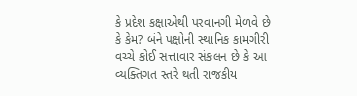કે પ્રદેશ કક્ષાએથી પરવાનગી મેળવે છે કે કેમ? બંને પક્ષોની સ્થાનિક કામગીરી વચ્ચે કોઈ સત્તાવાર સંકલન છે કે આ વ્યક્તિગત સ્તરે થતી રાજકીય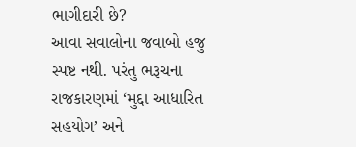ભાગીદારી છે?
આવા સવાલોના જવાબો હજુ સ્પષ્ટ નથી. પરંતુ ભરૂચના રાજકારણમાં ‘મુદ્દા આધારિત સહયોગ’ અને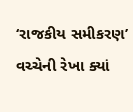‘રાજકીય સમીકરણ’ વચ્ચેની રેખા ક્યાં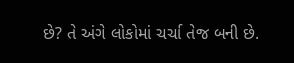છે? તે અંગે લોકોમાં ચર્ચા તેજ બની છે.